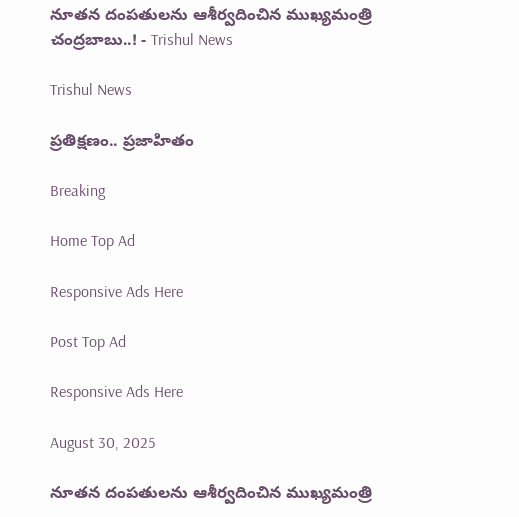నూతన దంపతులను ఆశీర్వదించిన ముఖ్యమంత్రి చంద్రబాబు..! - Trishul News

Trishul News

ప్రతిక్షణం.. ప్రజాహితం

Breaking

Home Top Ad

Responsive Ads Here

Post Top Ad

Responsive Ads Here

August 30, 2025

నూతన దంపతులను ఆశీర్వదించిన ముఖ్యమంత్రి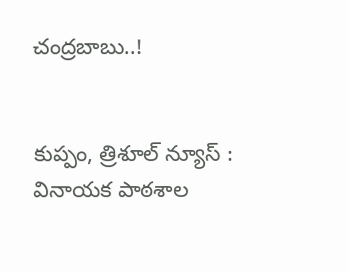చంద్రబాబు..!


కుప్పం, త్రిశూల్ న్యూస్ :
వినాయక పాఠశాల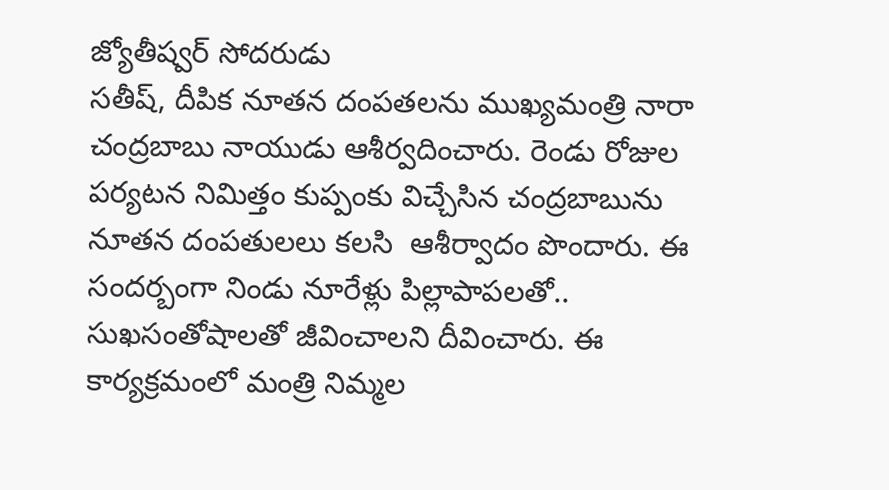జ్యోతీష్వర్ సోదరుడు
సతీష్, దీపిక నూతన దంపతలను ముఖ్యమంత్రి నారా చంద్రబాబు నాయుడు ఆశీర్వదించారు. రెండు రోజుల పర్యటన నిమిత్తం కుప్పంకు విచ్చేసిన చంద్రబాబును నూతన దంపతులలు కలసి  ఆశీర్వాదం పొందారు. ఈ సందర్బంగా నిండు నూరేళ్లు పిల్లాపాపలతో.. సుఖసంతోషాలతో జీవించాలని దీవించారు. ఈ కార్యక్రమంలో మంత్రి నిమ్మల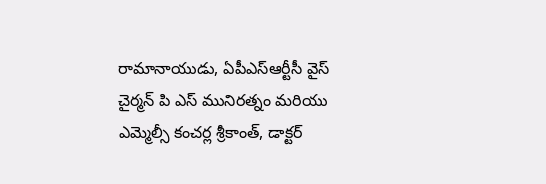రామానాయుడు, ఏపీఎస్ఆర్టీసీ వైస్ చైర్మన్ పి ఎస్ మునిరత్నం మరియు ఎమ్మెల్సీ కంచర్ల శ్రీకాంత్, డాక్టర్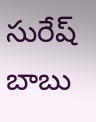సురేష్ బాబు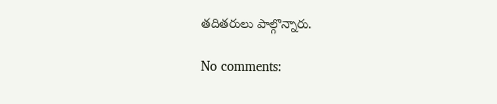తదితరులు పాల్గొన్నారు.

No comments: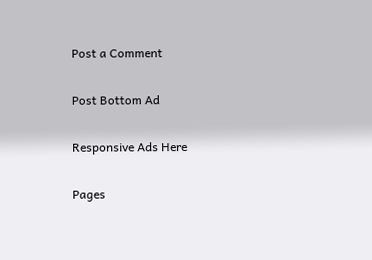Post a Comment

Post Bottom Ad

Responsive Ads Here

Pages